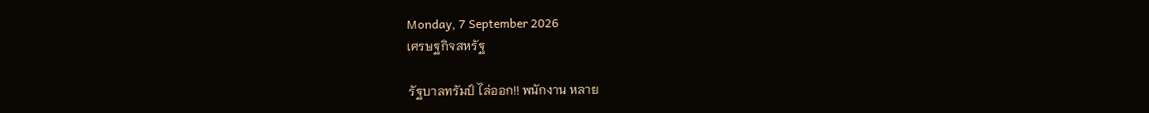Monday, 7 September 2026
เศรษฐกิจสหรัฐ

รัฐบาลทรัมป์ ไล่ออก!! พนักงาน หลาย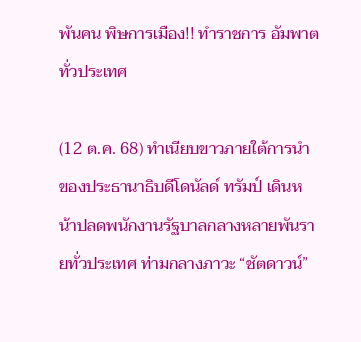พันคน พิษการเมือง!! ทำราชการ อัมพาตทั่วประเทศ

(12 ต.ค. 68) ทำเนียบขาวภายใต้การนำของประธานาธิบดีโดนัลด์ ทรัมป์ เดินหน้าปลดพนักงานรัฐบาลกลางหลายพันรายทั่วประเทศ ท่ามกลางภาวะ “ชัตดาวน์”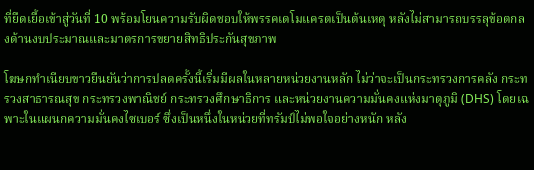ที่ยืดเยื้อเข้าสู่วันที่ 10 พร้อมโยนความรับผิดชอบให้พรรคเดโมแครตเป็นต้นเหตุ หลังไม่สามารถบรรลุข้อตกลงด้านงบประมาณและมาตรการขยายสิทธิประกันสุขภาพ

โฆษกทำเนียบขาวยืนยันว่าการปลดครั้งนี้เริ่มมีผลในหลายหน่วยงานหลัก ไม่ว่าจะเป็นกระทรวงการคลัง กระทรวงสาธารณสุข กระทรวงพาณิชย์ กระทรวงศึกษาธิการ และหน่วยงานความมั่นคงแห่งมาตุภูมิ (DHS) โดยเฉพาะในแผนกความมั่นคงไซเบอร์ ซึ่งเป็นหนึ่งในหน่วยที่ทรัมป์ไม่พอใจอย่างหนัก หลัง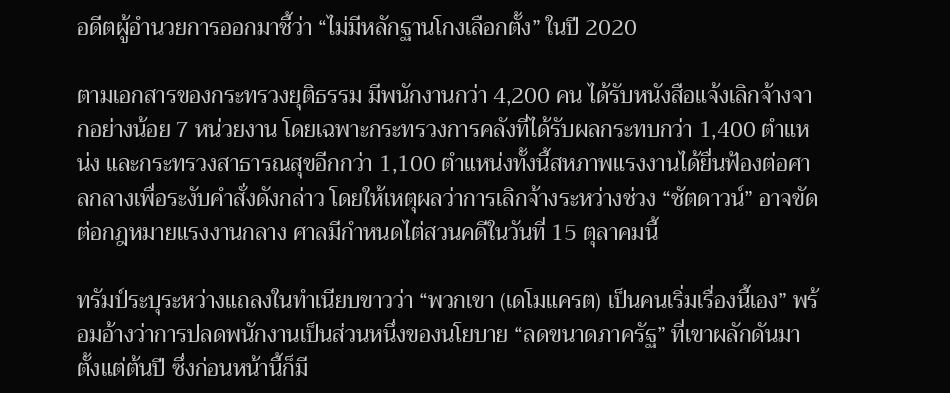อดีตผู้อำนวยการออกมาชี้ว่า “ไม่มีหลักฐานโกงเลือกตั้ง” ในปี 2020

ตามเอกสารของกระทรวงยุติธรรม มีพนักงานกว่า 4,200 คน ได้รับหนังสือแจ้งเลิกจ้างจากอย่างน้อย 7 หน่วยงาน โดยเฉพาะกระทรวงการคลังที่ได้รับผลกระทบกว่า 1,400 ตำแหน่ง และกระทรวงสาธารณสุขอีกกว่า 1,100 ตำแหน่งทั้งนี้สหภาพแรงงานได้ยื่นฟ้องต่อศาลกลางเพื่อระงับคำสั่งดังกล่าว โดยให้เหตุผลว่าการเลิกจ้างระหว่างช่วง “ชัตดาวน์” อาจขัดต่อกฎหมายแรงงานกลาง ศาลมีกำหนดไต่สวนคดีในวันที่ 15 ตุลาคมนี้

ทรัมป์ระบุระหว่างแถลงในทำเนียบขาวว่า “พวกเขา (เดโมแครต) เป็นคนเริ่มเรื่องนี้เอง” พร้อมอ้างว่าการปลดพนักงานเป็นส่วนหนึ่งของนโยบาย “ลดขนาดภาครัฐ” ที่เขาผลักดันมาตั้งแต่ต้นปี ซึ่งก่อนหน้านี้ก็มี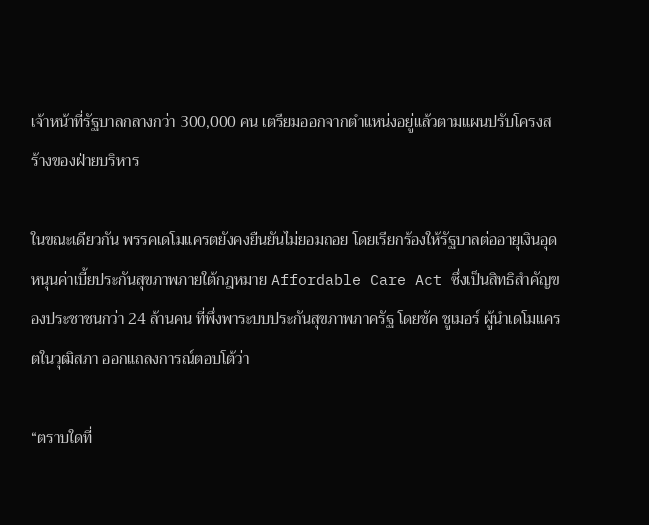เจ้าหน้าที่รัฐบาลกลางกว่า 300,000 คน เตรียมออกจากตำแหน่งอยู่แล้วตามแผนปรับโครงสร้างของฝ่ายบริหาร

ในขณะเดียวกัน พรรคเดโมแครตยังคงยืนยันไม่ยอมถอย โดยเรียกร้องให้รัฐบาลต่ออายุเงินอุดหนุนค่าเบี้ยประกันสุขภาพภายใต้กฎหมาย Affordable Care Act ซึ่งเป็นสิทธิสำคัญของประชาชนกว่า 24 ล้านคน ที่พึ่งพาระบบประกันสุขภาพภาครัฐ โดยชัค ชูเมอร์ ผู้นำเดโมแครตในวุฒิสภา ออกแถลงการณ์ตอบโต้ว่า

“ตราบใดที่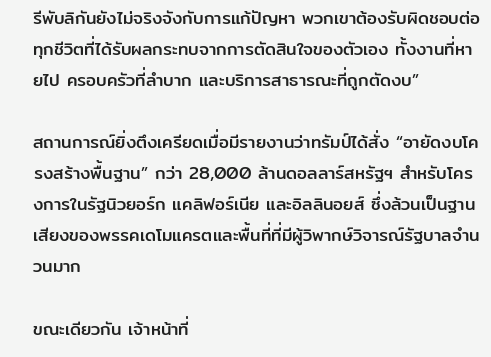รีพับลิกันยังไม่จริงจังกับการแก้ปัญหา พวกเขาต้องรับผิดชอบต่อทุกชีวิตที่ได้รับผลกระทบจากการตัดสินใจของตัวเอง ทั้งงานที่หายไป ครอบครัวที่ลำบาก และบริการสาธารณะที่ถูกตัดงบ”

สถานการณ์ยิ่งตึงเครียดเมื่อมีรายงานว่าทรัมป์ได้สั่ง “อายัดงบโครงสร้างพื้นฐาน” กว่า 28,000 ล้านดอลลาร์สหรัฐฯ สำหรับโครงการในรัฐนิวยอร์ก แคลิฟอร์เนีย และอิลลินอยส์ ซึ่งล้วนเป็นฐานเสียงของพรรคเดโมแครตและพื้นที่ที่มีผู้วิพากษ์วิจารณ์รัฐบาลจำนวนมาก

ขณะเดียวกัน เจ้าหน้าที่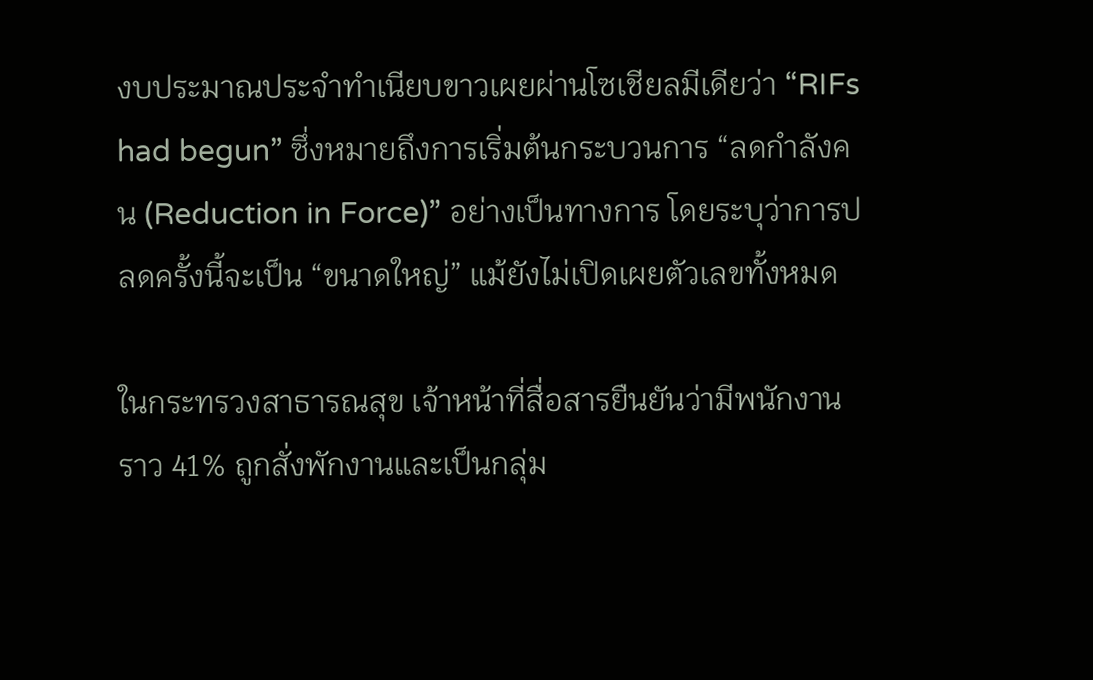งบประมาณประจำทำเนียบขาวเผยผ่านโซเชียลมีเดียว่า “RIFs had begun” ซึ่งหมายถึงการเริ่มต้นกระบวนการ “ลดกำลังคน (Reduction in Force)” อย่างเป็นทางการ โดยระบุว่าการปลดครั้งนี้จะเป็น “ขนาดใหญ่” แม้ยังไม่เปิดเผยตัวเลขทั้งหมด

ในกระทรวงสาธารณสุข เจ้าหน้าที่สื่อสารยืนยันว่ามีพนักงานราว 41% ถูกสั่งพักงานและเป็นกลุ่ม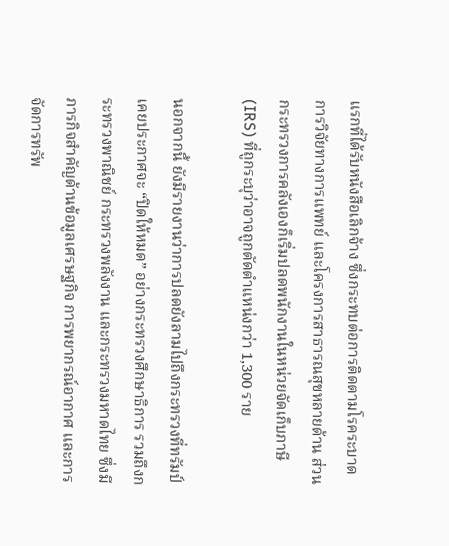แรกที่ได้รับหนังสือเลิกจ้าง ซึ่งกระทบต่อการติดตามโรคระบาด การวิจัยทางการแพทย์ และโครงการสาธารณสุขหลายด้าน ส่วนกระทรวงการคลังเองก็เริ่มปลดพนักงานในหน่วยจัดเก็บภาษี (IRS) ที่ถูกระบุว่าอาจถูกตัดตำแหน่งกว่า 1,300 ราย

นอกจากนี้ ยังมีรายงานว่าการปลดยังลามไปถึงกระทรวงที่ทรัมป์เคยประกาศจะ “ปิดให้หมด” อย่างกระทรวงศึกษาธิการ รวมถึงกระทรวงพาณิชย์ กระทรวงพลังงาน และกระทรวงมหาดไทย ซึ่งมีภารกิจสำคัญด้านข้อมูลเศรษฐกิจ การพยากรณ์อากาศ และการจัดการทรัพ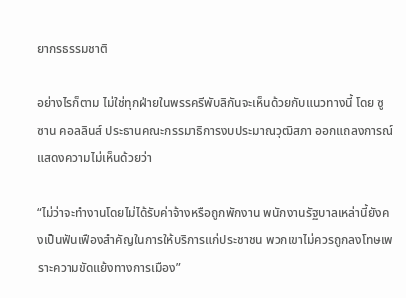ยากรธรรมชาติ

อย่างไรก็ตาม ไม่ใช่ทุกฝ่ายในพรรครีพับลิกันจะเห็นด้วยกับแนวทางนี้ โดย ซูซาน คอลลินส์ ประธานคณะกรรมาธิการงบประมาณวุฒิสภา ออกแถลงการณ์แสดงความไม่เห็นด้วยว่า

“ไม่ว่าจะทำงานโดยไม่ได้รับค่าจ้างหรือถูกพักงาน พนักงานรัฐบาลเหล่านี้ยังคงเป็นฟันเฟืองสำคัญในการให้บริการแก่ประชาชน พวกเขาไม่ควรถูกลงโทษเพราะความขัดแย้งทางการเมือง”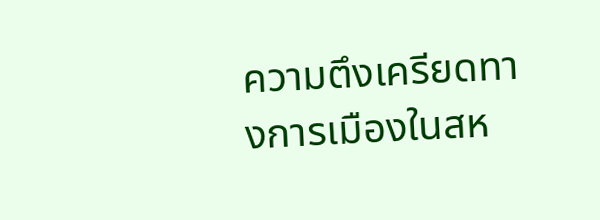ความตึงเครียดทางการเมืองในสห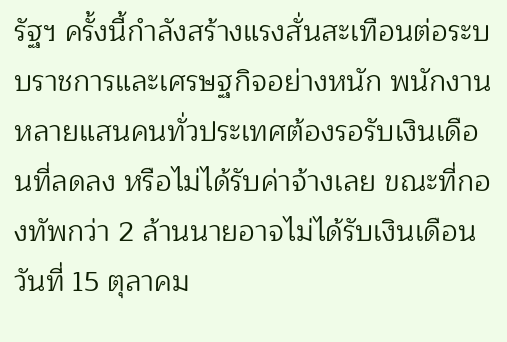รัฐฯ ครั้งนี้กำลังสร้างแรงสั่นสะเทือนต่อระบบราชการและเศรษฐกิจอย่างหนัก พนักงานหลายแสนคนทั่วประเทศต้องรอรับเงินเดือนที่ลดลง หรือไม่ได้รับค่าจ้างเลย ขณะที่กองทัพกว่า 2 ล้านนายอาจไม่ได้รับเงินเดือนวันที่ 15 ตุลาคม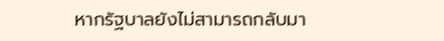หากรัฐบาลยังไม่สามารถกลับมา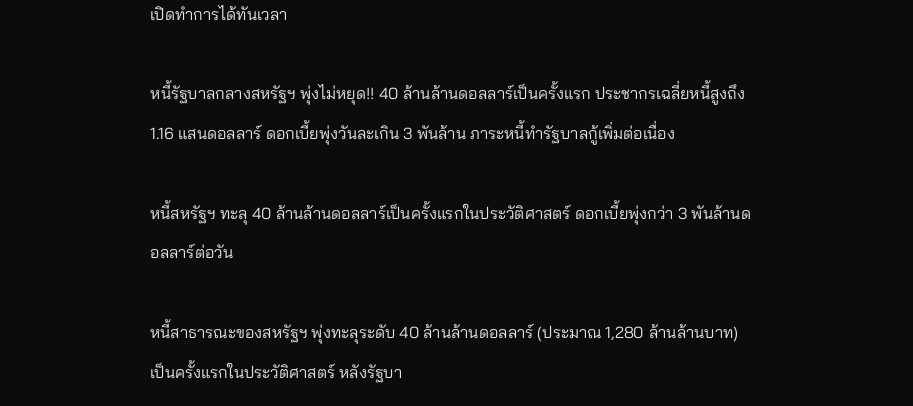เปิดทำการได้ทันเวลา

หนี้รัฐบาลกลางสหรัฐฯ พุ่งไม่หยุด!! 40 ล้านล้านดอลลาร์เป็นครั้งแรก ประชากรเฉลี่ยหนี้สูงถึง 1.16 แสนดอลลาร์ ดอกเบี้ยพุ่งวันละเกิน 3 พันล้าน ภาระหนี้ทำรัฐบาลกู้เพิ่มต่อเนื่อง

หนี้สหรัฐฯ ทะลุ 40 ล้านล้านดอลลาร์เป็นครั้งแรกในประวัติศาสตร์ ดอกเบี้ยพุ่งกว่า 3 พันล้านดอลลาร์ต่อวัน

หนี้สาธารณะของสหรัฐฯ พุ่งทะลุระดับ 40 ล้านล้านดอลลาร์ (ประมาณ 1,280 ล้านล้านบาท) เป็นครั้งแรกในประวัติศาสตร์ หลังรัฐบา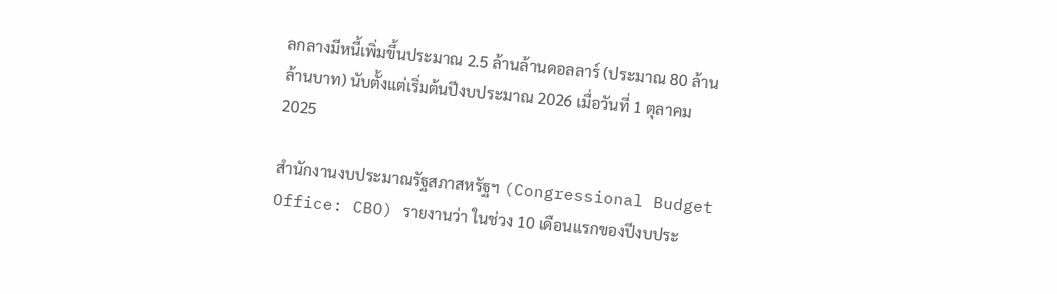ลกลางมีหนี้เพิ่มขึ้นประมาณ 2.5 ล้านล้านดอลลาร์ (ประมาณ 80 ล้านล้านบาท) นับตั้งแต่เริ่มต้นปีงบประมาณ 2026 เมื่อวันที่ 1 ตุลาคม 2025

สำนักงานงบประมาณรัฐสภาสหรัฐฯ (Congressional Budget Office: CBO) รายงานว่า ในช่วง 10 เดือนแรกของปีงบประ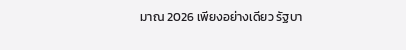มาณ 2026 เพียงอย่างเดียว รัฐบา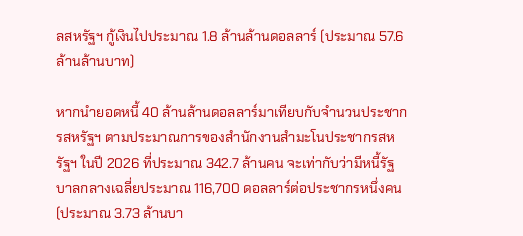ลสหรัฐฯ กู้เงินไปประมาณ 1.8 ล้านล้านดอลลาร์ (ประมาณ 57.6 ล้านล้านบาท)

หากนำยอดหนี้ 40 ล้านล้านดอลลาร์มาเทียบกับจำนวนประชากรสหรัฐฯ ตามประมาณการของสำนักงานสำมะโนประชากรสหรัฐฯ ในปี 2026 ที่ประมาณ 342.7 ล้านคน จะเท่ากับว่ามีหนี้รัฐบาลกลางเฉลี่ยประมาณ 116,700 ดอลลาร์ต่อประชากรหนึ่งคน (ประมาณ 3.73 ล้านบา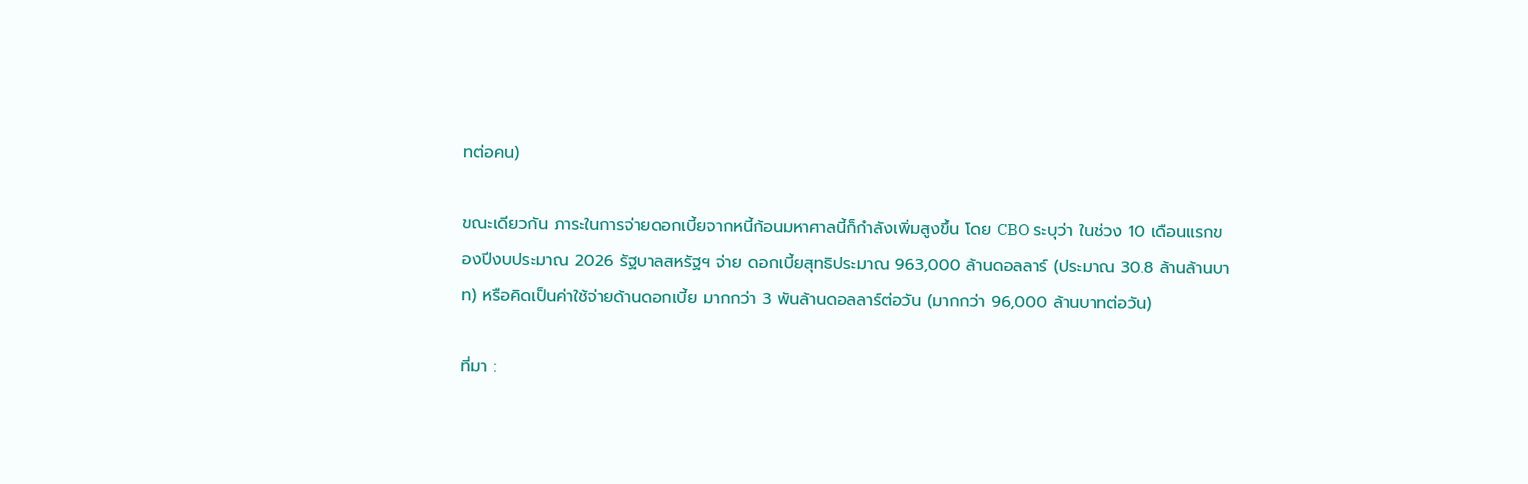ทต่อคน)

ขณะเดียวกัน ภาระในการจ่ายดอกเบี้ยจากหนี้ก้อนมหาศาลนี้ก็กำลังเพิ่มสูงขึ้น โดย CBO ระบุว่า ในช่วง 10 เดือนแรกของปีงบประมาณ 2026 รัฐบาลสหรัฐฯ จ่าย ดอกเบี้ยสุทธิประมาณ 963,000 ล้านดอลลาร์ (ประมาณ 30.8 ล้านล้านบาท) หรือคิดเป็นค่าใช้จ่ายด้านดอกเบี้ย มากกว่า 3 พันล้านดอลลาร์ต่อวัน (มากกว่า 96,000 ล้านบาทต่อวัน)

ที่มา :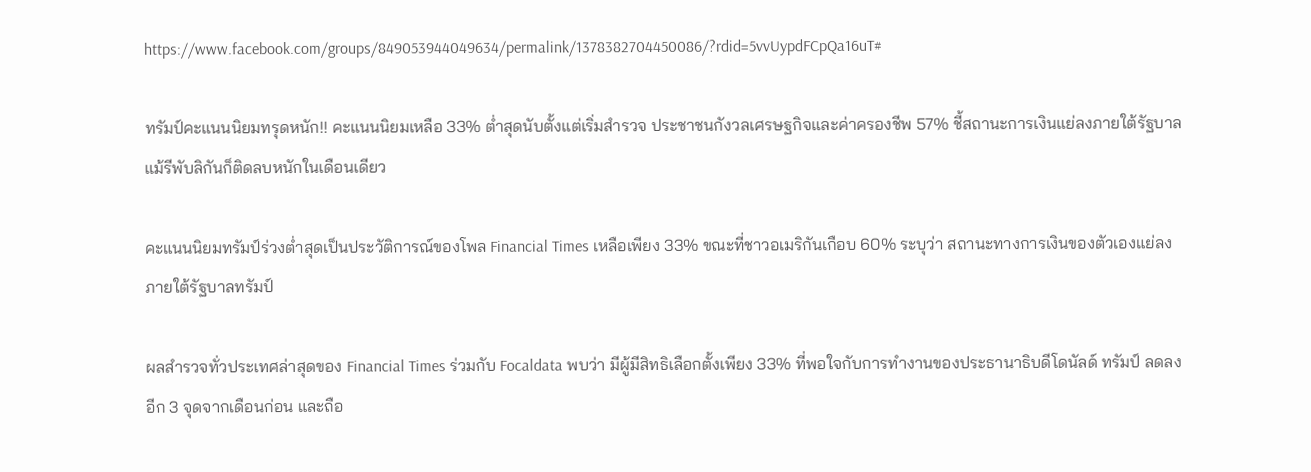https://www.facebook.com/groups/849053944049634/permalink/1378382704450086/?rdid=5vvUypdFCpQa16uT#

ทรัมป์คะแนนนิยมทรุดหนัก!! คะแนนนิยมเหลือ 33% ต่ำสุดนับตั้งแต่เริ่มสำรวจ ประชาชนกังวลเศรษฐกิจและค่าครองชีพ 57% ชี้สถานะการเงินแย่ลงภายใต้รัฐบาล แม้รีพับลิกันก็ติดลบหนักในเดือนเดียว

คะแนนนิยมทรัมป์ร่วงต่ำสุดเป็นประวัติการณ์ของโพล Financial Times เหลือเพียง 33% ขณะที่ชาวอเมริกันเกือบ 60% ระบุว่า สถานะทางการเงินของตัวเองแย่ลงภายใต้รัฐบาลทรัมป์

ผลสำรวจทั่วประเทศล่าสุดของ Financial Times ร่วมกับ Focaldata พบว่า มีผู้มีสิทธิเลือกตั้งเพียง 33% ที่พอใจกับการทำงานของประธานาธิบดีโดนัลด์ ทรัมป์ ลดลงอีก 3 จุดจากเดือนก่อน และถือ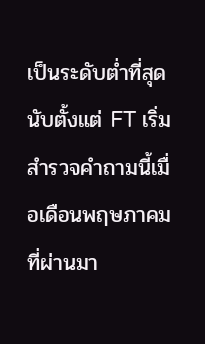เป็นระดับต่ำที่สุดนับตั้งแต่ FT เริ่มสำรวจคำถามนี้เมื่อเดือนพฤษภาคมที่ผ่านมา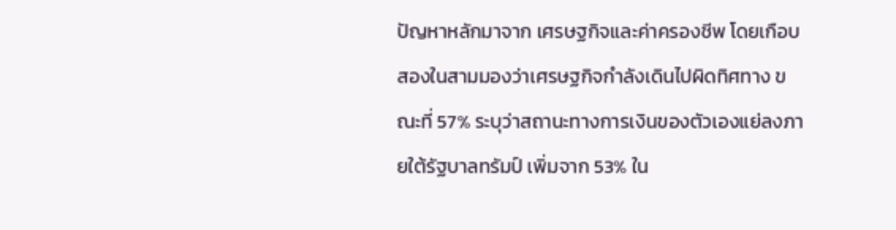ปัญหาหลักมาจาก เศรษฐกิจและค่าครองชีพ โดยเกือบสองในสามมองว่าเศรษฐกิจกำลังเดินไปผิดทิศทาง ขณะที่ 57% ระบุว่าสถานะทางการเงินของตัวเองแย่ลงภายใต้รัฐบาลทรัมป์ เพิ่มจาก 53% ใน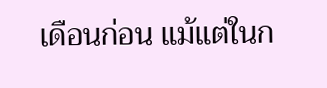เดือนก่อน แม้แต่ในก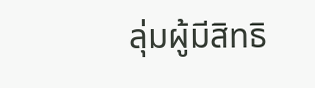ลุ่มผู้มีสิทธิ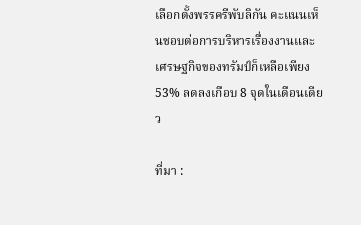เลือกตั้งพรรครีพับลิกัน คะแนนเห็นชอบต่อการบริหารเรื่องงานและเศรษฐกิจของทรัมป์ก็เหลือเพียง 53% ลดลงเกือบ 8 จุดในเดือนเดียว

ที่มา :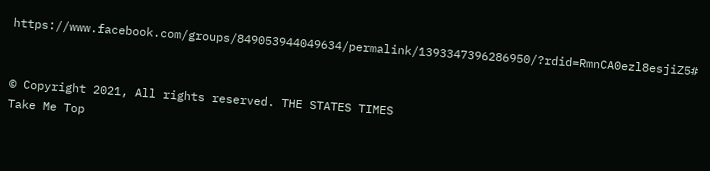https://www.facebook.com/groups/849053944049634/permalink/1393347396286950/?rdid=RmnCA0ezl8esjiZ5#


© Copyright 2021, All rights reserved. THE STATES TIMES
Take Me Top